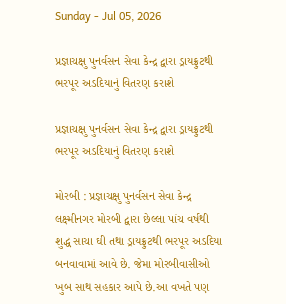Sunday - Jul 05, 2026

પ્રજ્ઞાચક્ષુ પુનર્વસન સેવા કેન્દ્ર દ્વારા ડ્રાયફ્રુટથી ભરપૂર અડદિયાનું વિતરણ કરાશે

પ્રજ્ઞાચક્ષુ પુનર્વસન સેવા કેન્દ્ર દ્વારા ડ્રાયફ્રુટથી ભરપૂર અડદિયાનું વિતરણ કરાશે

મોરબી : પ્રજ્ઞાચક્ષુ પુનર્વસન સેવા કેન્દ્ર લક્ષ્મીનગર મોરબી દ્વારા છેલ્લા પાંચ વર્ષથી શુદ્ધ સાચા ઘી તથા ડ્રાયફ્રુટથી ભરપૂર અડદિયા બનવાવામાં આવે છે. જેમા મોરબીવાસીઓ ખુબ સાથ સહકાર આપે છે.આ વખતે પણ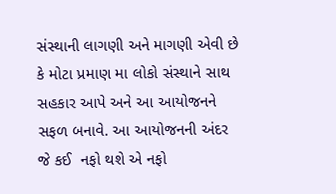સંસ્થાની લાગણી અને માગણી એવી છે કે મોટા પ્રમાણ મા લોકો સંસ્થાને સાથ સહકાર આપે અને આ આયોજનને સફળ બનાવે. આ આયોજનની અંદર જે કઈ  નફો થશે એ નફો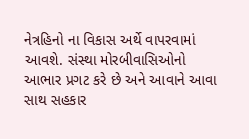નેત્રહિનો ના વિકાસ અર્થે વાપરવામાં આવશે. સંસ્થા મોરબીવાસિઓનો આભાર પ્રગટ કરે છે અને આવાને આવા સાથ સહકાર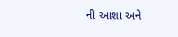ની આશા અને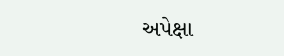અપેક્ષા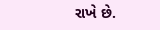રાખે છે.